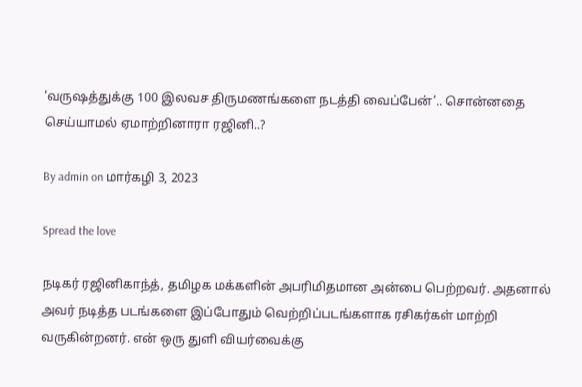‘வருஷத்துக்கு 100 இலவச திருமணங்களை நடத்தி வைப்பேன்’.. சொன்னதை செய்யாமல் ஏமாற்றினாரா ரஜினி..?

By admin on மார்கழி 3, 2023

Spread the love

நடிகர் ரஜினிகாந்த், தமிழக மக்களின் அபரிமிதமான அன்பை பெற்றவர். அதனால் அவர் நடித்த படங்களை இப்போதும் வெற்றிப்படங்களாக ரசிகர்கள் மாற்றி வருகின்றனர். என் ஒரு துளி வியர்வைக்கு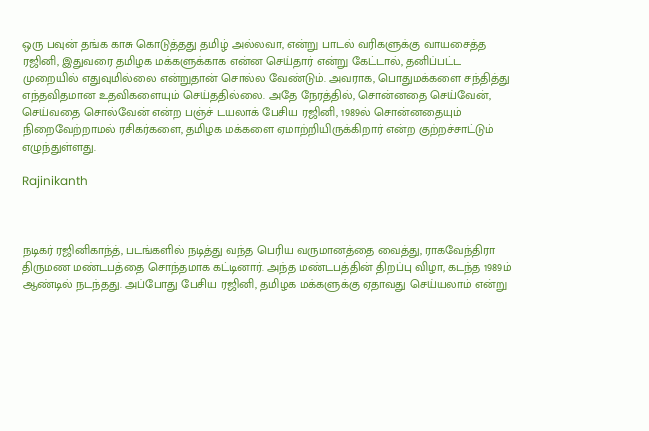ஒரு பவுன் தங்க காசு கொடுத்தது தமிழ் அல்லவா, என்று பாடல் வரிகளுக்கு வாயசைத்த ரஜினி, இதுவரை தமிழக மக்களுக்காக என்ன செய்தார் என்று கேட்டால், தனிப்பட்ட முறையில் எதுவுமில்லை என்றுதான் சொல்ல வேண்டும். அவராக, பொதுமக்களை சந்தித்து எந்தவிதமான உதவிகளையும் செய்ததில்லை. அதே நேரத்தில், சொன்னதை செய்வேன், செய்வதை சொல்வேன் என்ற பஞ்ச் டயலாக் பேசிய ரஜினி, 1989ல் சொன்னதையும் நிறைவேற்றாமல் ரசிகர்களை, தமிழக மக்களை ஏமாற்றியிருக்கிறார் என்ற குற்றச்சாட்டும் எழுந்துள்ளது.

Rajinikanth



நடிகர் ரஜினிகாந்த், படங்களில் நடித்து வந்த பெரிய வருமானத்தை வைத்து, ராகவேந்திரா திருமண மண்டபத்தை சொந்தமாக கட்டினார். அந்த மண்டபத்தின் திறப்பு விழா, கடந்த 1989ம் ஆண்டில் நடந்தது. அப்போது பேசிய ரஜினி, தமிழக மக்களுக்கு ஏதாவது செய்யலாம் என்று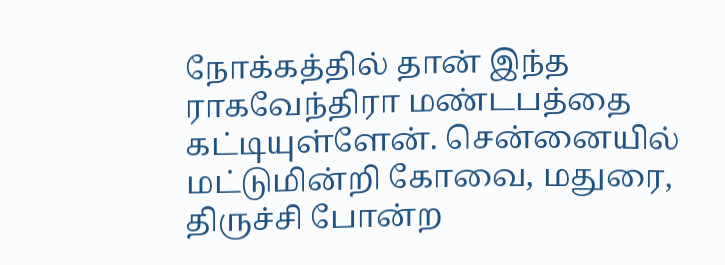நோக்கத்தில் தான் இந்த ராகவேந்திரா மண்டபத்தை கட்டியுள்ளேன். சென்னையில் மட்டுமின்றி கோவை, மதுரை, திருச்சி போன்ற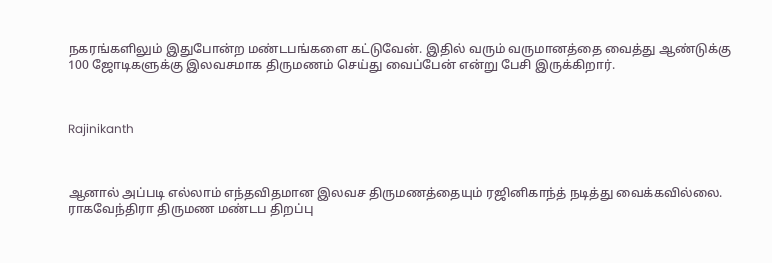நகரங்களிலும் இதுபோன்ற மண்டபங்களை கட்டுவேன். இதில் வரும் வருமானத்தை வைத்து ஆண்டுக்கு 100 ஜோடிகளுக்கு இலவசமாக திருமணம் செய்து வைப்பேன் என்று பேசி இருக்கிறார்.



Rajinikanth



ஆனால் அப்படி எல்லாம் எந்தவிதமான இலவச திருமணத்தையும் ரஜினிகாந்த் நடித்து வைக்கவில்லை. ராகவேந்திரா திருமண மண்டப திறப்பு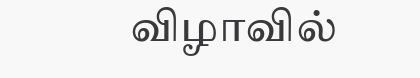விழாவில்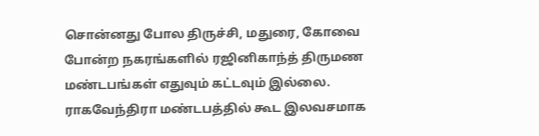சொன்னது போல திருச்சி, மதுரை, கோவை போன்ற நகரங்களில் ரஜினிகாந்த் திருமண மண்டபங்கள் எதுவும் கட்டவும் இல்லை. ராகவேந்திரா மண்டபத்தில் கூட இலவசமாக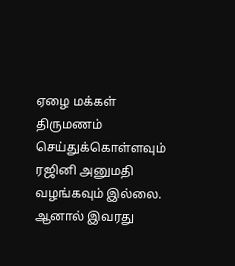ஏழை மக்கள் திருமணம் செய்துக்கொள்ளவும் ரஜினி அனுமதி வழங்கவும் இல்லை. ஆனால் இவரது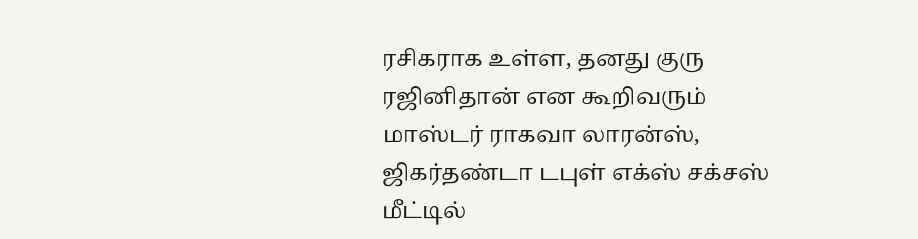ரசிகராக உள்ள, தனது குரு ரஜினிதான் என கூறிவரும் மாஸ்டர் ராகவா லாரன்ஸ், ஜிகர்தண்டா டபுள் எக்ஸ் சக்சஸ் மீட்டில்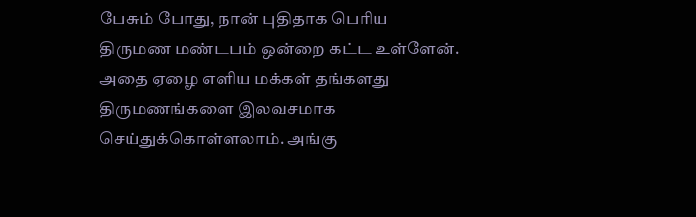பேசும் போது, நான் புதிதாக பெரிய திருமண மண்டபம் ஒன்றை கட்ட உள்ளேன். அதை ஏழை எளிய மக்கள் தங்களது திருமணங்களை இலவசமாக செய்துக்கொள்ளலாம். அங்கு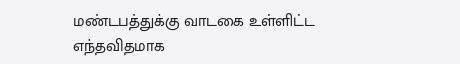மண்டபத்துக்கு வாடகை உள்ளிட்ட எந்தவிதமாக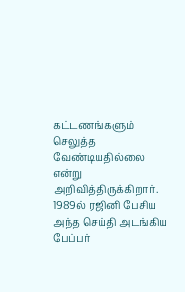கட்டணங்களும் செலுத்த வேண்டியதில்லை என்று அறிவித்திருக்கிறார். 1989ல் ரஜினி பேசிய அந்த செய்தி அடங்கிய பேப்பர்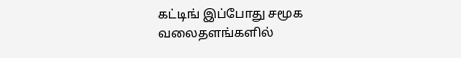கட்டிங் இப்போது சமூக வலைதளங்களில்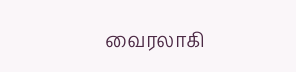வைரலாகி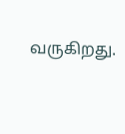வருகிறது.